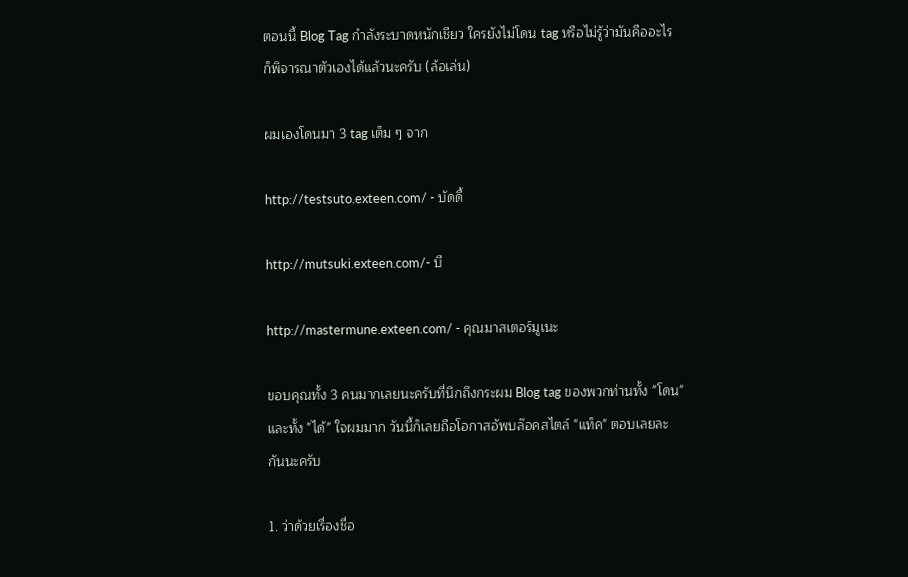ตอนนี้ Blog Tag กำลังระบาดหนักเชียว ใครยังไม่โดน tag หรือไม่รู้ว่ามันคืออะไรก็พิจารณาตัวเองได้แล้วนะครับ (ล้อเล่น)

ผมเองโดนมา 3 tag เต็ม ๆ จาก

http://testsuto.exteen.com/ - บัดดี้

http://mutsuki.exteen.com/- บี

http://mastermune.exteen.com/ - คุณมาสเตอร์มูเนะ

ขอบคุณทั้ง 3 คนมากเลยนะครับที่นึกถึงกระผม Blog tag ของพวกท่านทั้ง "โดน" และทั้ง "ได้" ใจผมมาก วันนี้ก็เลยถือโอกาสอัพบล๊อคสไตล์ "แท็ค" ตอบเลยละกันนะครับ

1. ว่าด้วยเรื่องชื่อ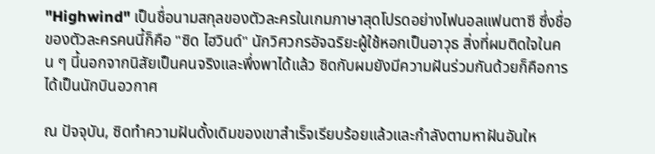"Highwind" เป็นชื่อนามสกุลของตัวละครในเกมภาษาสุดโปรดอย่างไฟนอลแฟนตาซี ซึ่งชื่อของตัวละครคนนี้ก็คือ "ซิด ไฮวินด์" นักวิศวกรอัจฉริยะผู้ใช้หอกเป็นอาวุธ สิ่งที่ผมติดใจในคน ๆ นี้นอกจากนิสัยเป็นคนจริงและพึ่งพาได้แล้ว ซิดกับผมยังมีความฝันร่วมกันด้วยก็คือการได้เป็นนักบินอวกาศ

ณ ปัจจุบัน, ซิดทำความฝันดั้งเดิมของเขาสำเร็จเรียบร้อยแล้วและกำลังตามหาฝันอันให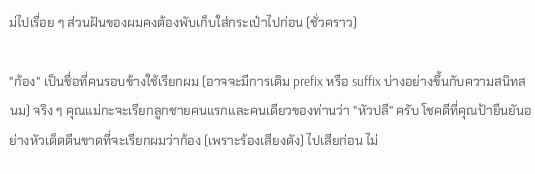ม่ไปเรื่อย ๆ ส่วนฝันของผมคงต้องพับเก็บใส่กระเป๋าไปก่อน (ชั่วคราว)

"ก้อง" เป็นชื่อที่คนรอบข้างใช้เรียกผม (อาจจะมีการเติม prefix หรือ suffix บ่างอย่างขึ้นกับความสนิทสนม) จริง ๆ คุณแม่กะจะเรียกลูกชายคนแรกและคนเดียวของท่านว่า "หัวปลี" ครับ โชคดีที่คุณป้ายืนยันอย่างหัวเด็ดตีนขาดที่จะเรียกผมว่าก้อง (เพราะร้องเสียงดัง) ไปเสียก่อน ไม่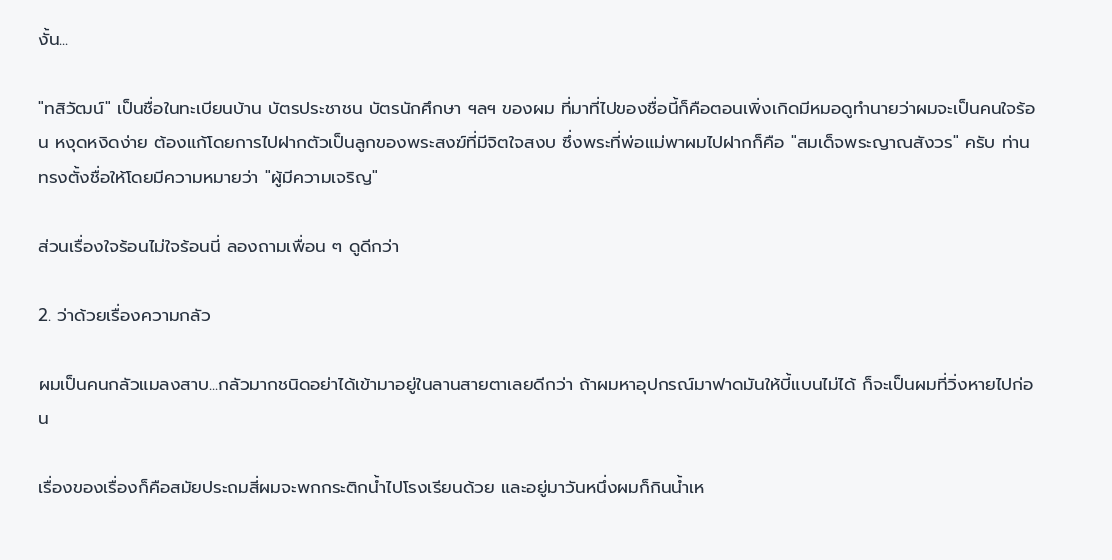งั้น...

"ทสิวัฒน์" เป็นชื่อในทะเบียนบ้าน บัตรประชาชน บัตรนักศึกษา ฯลฯ ของผม ที่มาที่ไปของชื่อนี้ก็คือตอนเพิ่งเกิดมีหมอดูทำนายว่าผมจะเป็นคนใจร้อน หงุดหงิดง่าย ต้องแก้โดยการไปฝากตัวเป็นลูกของพระสงฆ์ที่มีจิตใจสงบ ซึ่งพระที่พ่อแม่พาผมไปฝากก็คือ "สมเด็จพระญาณสังวร" ครับ ท่านทรงตั้งชื่อให้โดยมีความหมายว่า "ผู้มีความเจริญ"

ส่วนเรื่องใจร้อนไม่ใจร้อนนี่ ลองถามเพื่อน ๆ ดูดีกว่า

2. ว่าด้วยเรื่องความกลัว

ผมเป็นคนกลัวแมลงสาบ...กลัวมากชนิดอย่าได้เข้ามาอยู่ในลานสายตาเลยดีกว่า ถ้าผมหาอุปกรณ์มาฟาดมันให้บี้แบนไม่ได้ ก็จะเป็นผมที่วิ่งหายไปก่อน

เรื่องของเรื่องก็คือสมัยประถมสี่ผมจะพกกระติกน้ำไปโรงเรียนด้วย และอยู่มาวันหนึ่งผมก็กินน้ำเห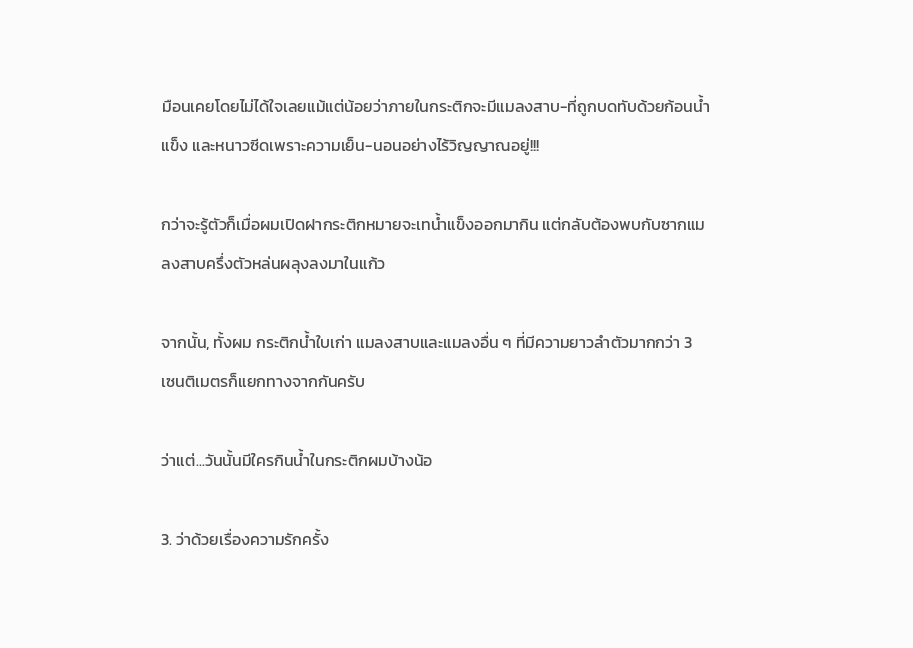มือนเคยโดยไม่ได้ใจเลยแม้แต่น้อยว่าภายในกระติกจะมีแมลงสาบ-ที่ถูกบดทับด้วยก้อนน้ำแข็ง และหนาวซีดเพราะความเย็น-นอนอย่างไร้วิญญาณอยู่!!!

กว่าจะรู้ตัวก็เมื่อผมเปิดฝากระติกหมายจะเทน้ำแข็งออกมากิน แต่กลับต้องพบกับซากแมลงสาบครึ่งตัวหล่นผลุงลงมาในแก้ว

จากนั้น, ทั้งผม กระติกน้ำใบเก่า แมลงสาบและแมลงอื่น ๆ ที่มีความยาวลำตัวมากกว่า 3 เซนติเมตรก็แยกทางจากกันครับ

ว่าแต่...วันนั้นมีใครกินน้ำในกระติกผมบ้างน้อ

3. ว่าด้วยเรื่องความรักครั้ง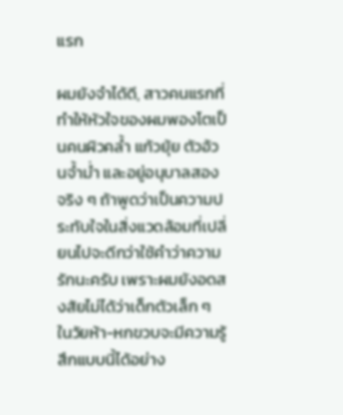แรก

ผมยังจำได้ดี, สาวคนแรกที่ทำให้หัวใจของผมพองโตเป็นคนผิวคล้ำ แก้วยุ้ย ตัวอ้วนจ้ำม่ำ และอยู่อนุบาลสอง
จริง ๆ ถ้าพูดว่าเป็นความประทับใจในสิ่งแวดล้อมที่เปลี่ยนไปจะดีกว่าใช้คำว่าความรักนะครับ เพราะผมยังอดสงสัยไม่ได้ว่าเด็กตัวเล็ก ๆ ในวัยห้า-หกขวบจะมีความรู้สึกแบบนี้ได้อย่าง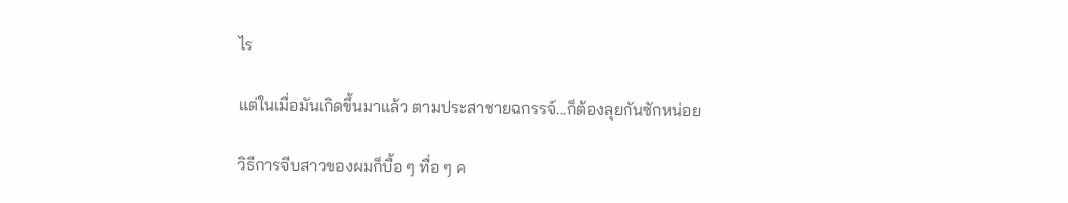ไร

แต่ในเมื่อมันเกิดขึ้นมาแล้ว ตามประสาชายฉกรรจ์...ก็ต้องลุยกันซักหน่อย

วิธีการจีบสาวของผมก็บื้อ ๆ ทื่อ ๆ ค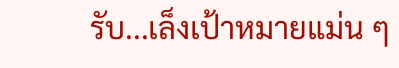รับ...เล็งเป้าหมายแม่น ๆ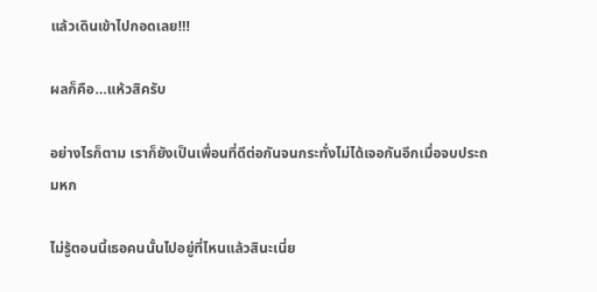แล้วเดินเข้าไปกอดเลย!!!

ผลก็คือ...แห้วสิครับ

อย่างไรก็ตาม เราก็ยังเป็นเพื่อนที่ดีต่อกันจนกระทั่งไม่ได้เจอกันอีกเมื่อจบประถมหก

ไม่รู้ตอนนี้เธอคนนั้นไปอยู่ที่ไหนแล้วสินะเนี่ย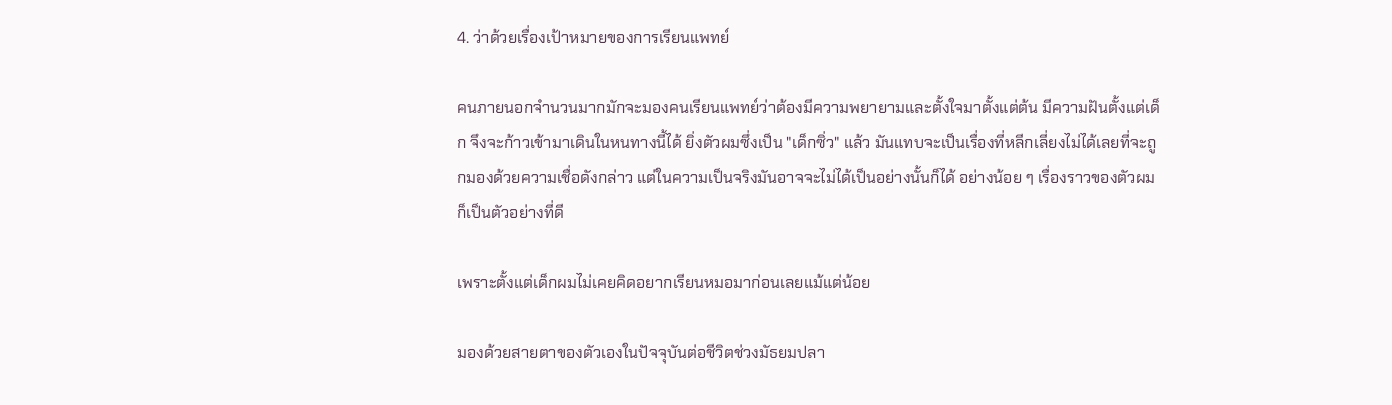4. ว่าด้วยเรื่องเป้าหมายของการเรียนแพทย์

คนภายนอกจำนวนมากมักจะมองคนเรียนแพทย์ว่าต้องมีความพยายามและตั้งใจมาตั้งแต่ต้น มีความฝันตั้งแต่เด็ก จึงจะก้าวเข้ามาเดินในหนทางนี้ได้ ยิ่งตัวผมซึ่งเป็น "เด็กซิ่ว" แล้ว มันแทบจะเป็นเรื่องที่หลีกเลี่ยงไม่ได้เลยที่จะถูกมองด้วยความเชื่อดังกล่าว แต่ในความเป็นจริงมันอาจจะไม่ได้เป็นอย่างนั้นก็ได้ อย่างน้อย ๆ เรื่องราวของตัวผมก็เป็นตัวอย่างที่ดี

เพราะตั้งแต่เด็กผมไม่เคยคิดอยากเรียนหมอมาก่อนเลยแม้แต่น้อย

มองด้วยสายตาของตัวเองในปัจจุบันต่อชีวิตช่วงมัธยมปลา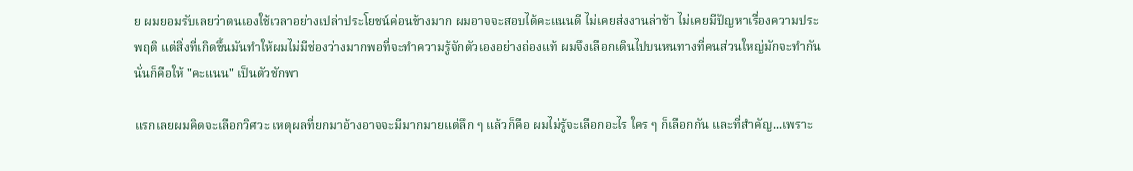ย ผมยอมรับเลยว่าตนเองใช้เวลาอย่างเปล่าประโยชน์ค่อนข้างมาก ผมอาจจะสอบได้คะแนนดี ไม่เคยส่งงานล่าช้า ไม่เคยมีปัญหาเรื่องความประพฤติ แต่สิ่งที่เกิดขึ้นมันทำให้ผมไม่มีช่องว่างมากพอที่จะทำความรู้จักตัวเองอย่างถ่องแท้ ผมจึงเลือกเดินไปบนหนทางที่คนส่วนใหญ่มักจะทำกันนั่นก็คือให้ "คะแนน" เป็นตัวชักพา

แรกเลยผมคิดจะเลือกวิศวะ เหตุผลที่ยกมาอ้างอาจจะมีมากมายแต่ลึก ๆ แล้วก็คือ ผมไม่รู้จะเลือกอะไร ใคร ๆ ก็เลือกกัน และที่สำคัญ...เพราะ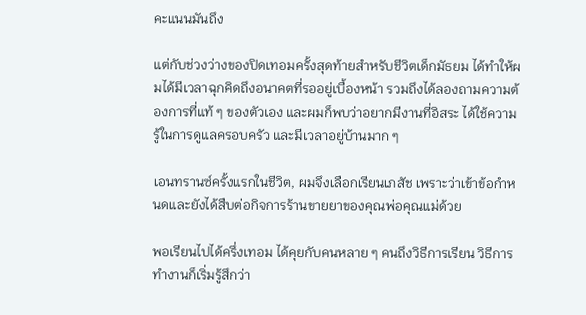คะแนนมันถึง

แต่กับช่วงว่างของปิดเทอมครั้งสุดท้ายสำหรับชีวิตเด็กมัธยม ได้ทำให้ผมได้มีเวลาฉุกคิดถึงอนาคตที่รออยู่เบื้องหน้า รวมถึงได้ลองถามความต้องการที่แท้ ๆ ของตัวเอง และผมก็พบว่าอยากมีงานที่อิสระ ได้ใช้ความรู้ในการดูแลครอบครัว และมีเวลาอยู่บ้านมาก ๆ

เอนทรานซ์ครั้งแรกในชีวิต, ผมจึงเลือกเรียนเภสัช เพราะว่าเข้าข้อกำหนดและยังได้สืบต่อกิจการร้านขายยาของคุณพ่อคุณแม่ด้วย

พอเรียนไปได้ครึ่งเทอม ได้คุยกับคนหลาย ๆ คนถึงวิธีการเรียน วิธีการทำงานก็เริ่มรู้สึกว่า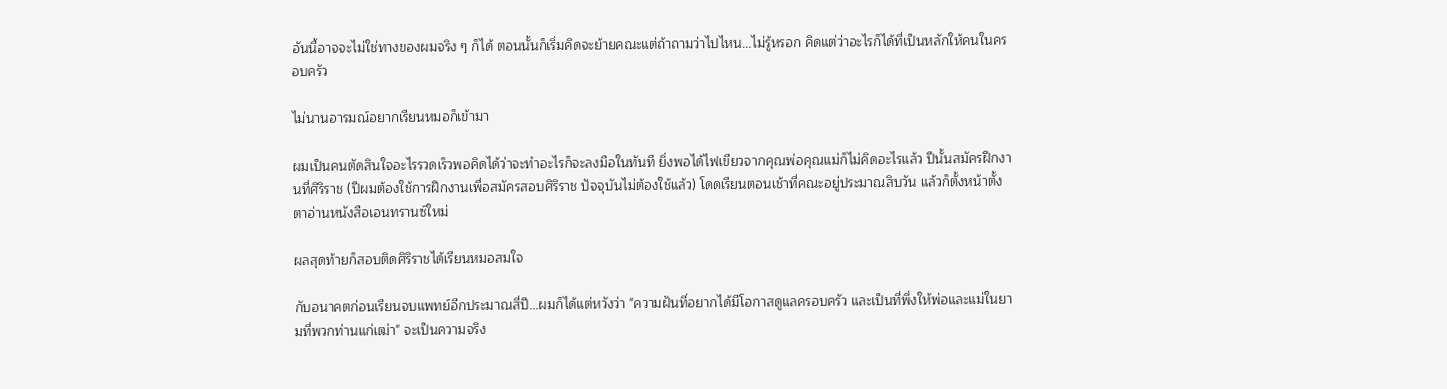อันนี้อาจจะไม่ใช่ทางของผมจริง ๆ ก็ได้ ตอนนั้นก็เริ่มคิดจะย้ายคณะแต่ถ้าถามว่าไปไหน...ไม่รู้หรอก คิดแต่ว่าอะไรก็ได้ที่เป็นหลักให้คนในครอบครัว

ไม่นานอารมณ์อยากเรียนหมอก็เข้ามา

ผมเป็นคนตัดสินใจอะไรรวดเร็วพอคิดได้ว่าจะทำอะไรก็จะลงมือในทันที ยิ่งพอได้ไฟเขียวจากคุณพ่อคุณแม่ก็ไม่คิดอะไรแล้ว ปีนั้นสมัครฝึกงานที่ศิริราช (ปีผมต้องใช้การฝึกงานเพื่อสมัครสอบศิริราช ปัจจุบันไม่ต้องใช้แล้ว) โดดเรียนตอนเช้าที่คณะอยู่ประมาณสิบวัน แล้วก็ตั้งหน้าตั้งตาอ่านหนังสือเอนทรานซ์ใหม่

ผลสุดท้ายก็สอบติดศิริราชได้เรียนหมอสมใจ

กับอนาคตก่อนเรียนจบแพทย์อีกประมาณสี่ปี...ผมก็ได้แต่หวังว่า "ความฝันที่อยากได้มีโอกาสดูแลครอบครัว และเป็นที่พึ่งให้พ่อและแม่ในยามที่พวกท่านแก่เฒ่า" จะเป็นความจริง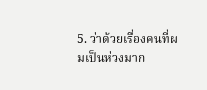5. ว่าด้วยเรื่องคนที่ผมเป็นห่วงมาก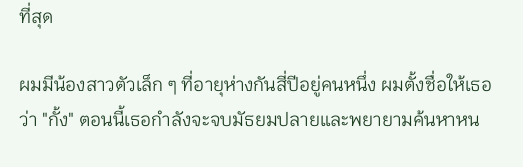ที่สุด

ผมมีน้องสาวตัวเล็ก ๆ ที่อายุห่างกันสี่ปีอยู่คนหนึ่ง ผมตั้งชื่อให้เธอว่า "กั้ง" ตอนนี้เธอกำลังจะจบมัธยมปลายและพยายามค้นหาหน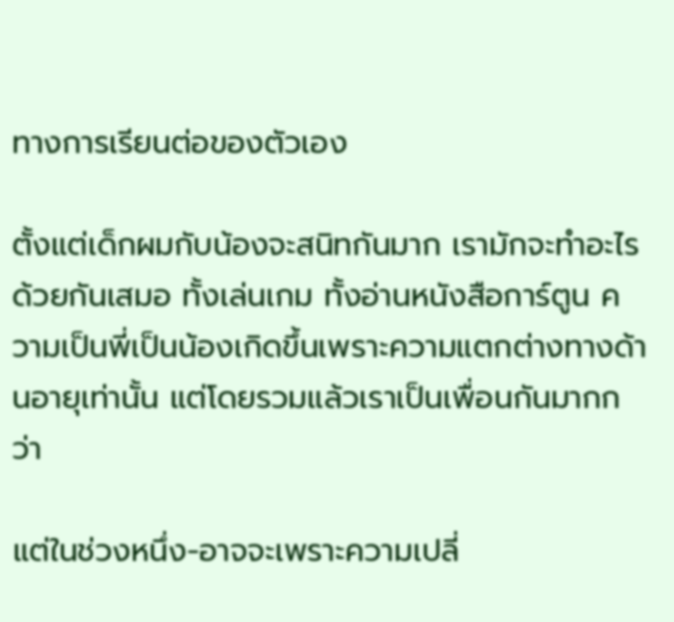ทางการเรียนต่อของตัวเอง

ตั้งแต่เด็กผมกับน้องจะสนิทกันมาก เรามักจะทำอะไรด้วยกันเสมอ ทั้งเล่นเกม ทั้งอ่านหนังสือการ์ตูน ความเป็นพี่เป็นน้องเกิดขึ้นเพราะความแตกต่างทางด้านอายุเท่านั้น แต่โดยรวมแล้วเราเป็นเพื่อนกันมากกว่า

แต่ในช่วงหนึ่ง-อาจจะเพราะความเปลี่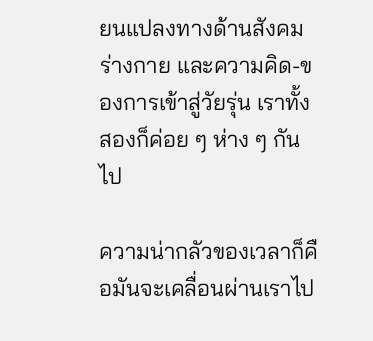ยนแปลงทางด้านสังคม ร่างกาย และความคิด-ของการเข้าสู่วัยรุ่น เราทั้งสองก็ค่อย ๆ ห่าง ๆ กันไป

ความน่ากลัวของเวลาก็คือมันจะเคลื่อนผ่านเราไป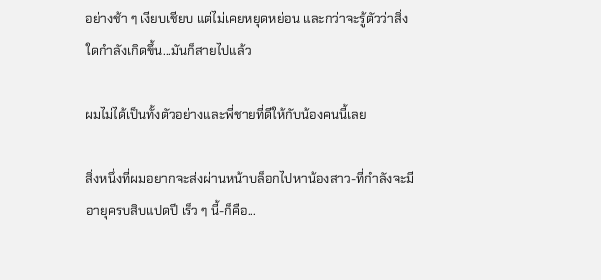อย่างช้า ๆ เงียบเชียบ แต่ไม่เคยหยุดหย่อน และกว่าจะรู้ตัวว่าสิ่งใดกำลังเกิดขึ้น...มันก็สายไปแล้ว

ผมไม่ได้เป็นทั้งตัวอย่างและพี่ชายที่ดีให้กับน้องคนนี้เลย

สิ่งหนึ่งที่ผมอยากจะส่งผ่านหน้าบล็อกไปหาน้องสาว-ที่กำลังจะมีอายุครบสิบแปดปี เร็ว ๆ นี้-ก็คือ...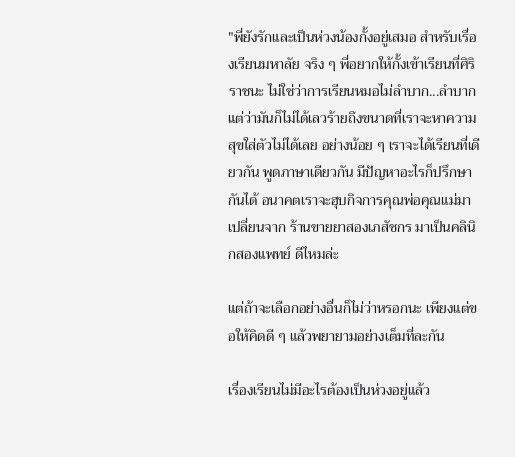"พี่ยังรักและเป็นห่วงน้องกั้งอยู่เสมอ สำหรับเรื่องเรียนมหาลัย จริง ๆ พี่อยากให้กั้งเข้าเรียนที่ศิริราชนะ ไม่ใช่ว่าการเรียนหมอไม่ลำบาก...ลำบากแต่ว่ามันก็ไม่ได้เลวร้ายถึงขนาดที่เราจะหาความสุขใส่ตัวไม่ได้เลย อย่างน้อย ๆ เราจะได้เรียนที่เดียวกัน พูดภาษาเดียวกัน มีปัญหาอะไรก็ปรึกษากันได้ อนาคตเราจะฮุบกิจการคุณพ่อคุณแม่มาเปลี่ยนจาก ร้านขายยาสองเภสัชกร มาเป็นคลินิกสองแพทย์ ดีไหมล่ะ

แต่ถ้าจะเลือกอย่างอื่นก็ไม่ว่าหรอกนะ เพียงแต่ขอให้คิดดี ๆ แล้วพยายามอย่างเต็มที่ละกัน

เรื่องเรียนไม่มีอะไรต้องเป็นห่วงอยู่แล้ว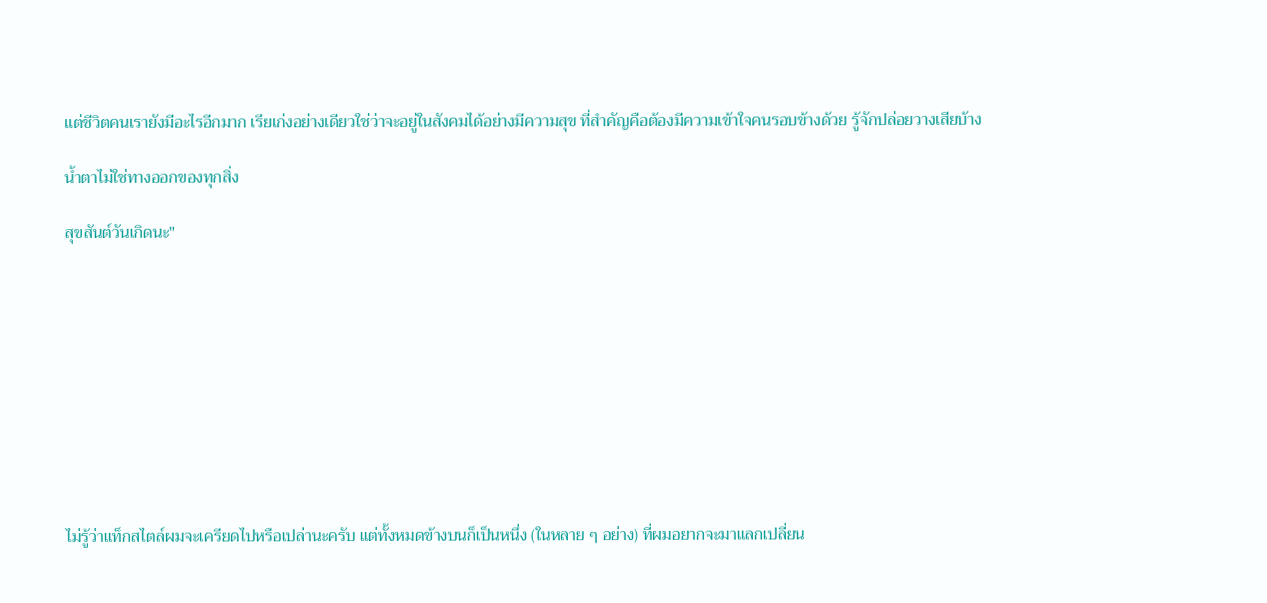แต่ชีวิตคนเรายังมีอะไรอีกมาก เรียเก่งอย่างเดียวใช่ว่าจะอยู่ในสังคมได้อย่างมีความสุข ที่สำคัญคือต้องมีความเข้าใจคนรอบข้างด้วย รู้จักปล่อยวางเสียบ้าง

น้ำตาไม่ใช่ทางออกของทุกสิ่ง

สุขสันต์วันเกิดนะ"










ไม่รู้ว่าแท็กสไตล์ผมจะเครียดไปหรือเปล่านะครับ แต่ทั้งหมดข้างบนก็เป็นหนึ่ง (ในหลาย ๆ อย่าง) ที่ผมอยากจะมาแลกเปลี่ยน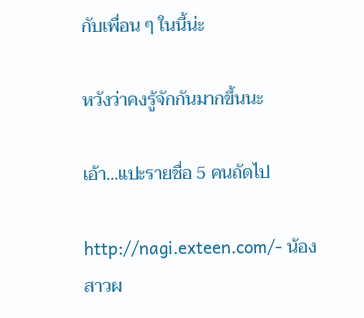กับเพื่อน ๆ ในนี้น่ะ

หวังว่าคงรู้จักกันมากขึ้นนะ

เอ้า...แปะรายชื่อ 5 คนถัดไป

http://nagi.exteen.com/- น้องสาวผ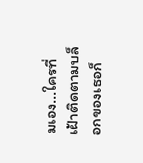มเอง...ใครที่เฝ้าติดตามบล็อกของเธอก็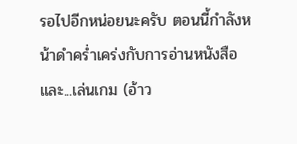รอไปอีกหน่อยนะครับ ตอนนี้กำลังหน้าดำคร่ำเคร่งกับการอ่านหนังสือ และ...เล่นเกม (อ้าว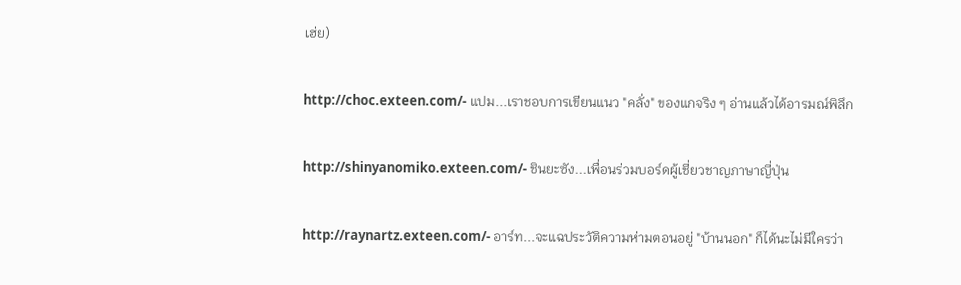เฮ่ย)

http://choc.exteen.com/- แปม...เราชอบการเขียนแนว "คลั่ง" ของแกจริง ๆ อ่านแล้วได้อารมณ์พิลึก

http://shinyanomiko.exteen.com/- ชินยะซัง...เพื่อนร่วมบอร์ดผู้เชี่ยวชาญภาษาญี่ปุ่น

http://raynartz.exteen.com/- อาร์ท...จะแฉประวัติความห่ามตอนอยู่ "บ้านนอก" ก็ได้นะไม่มีใครว่า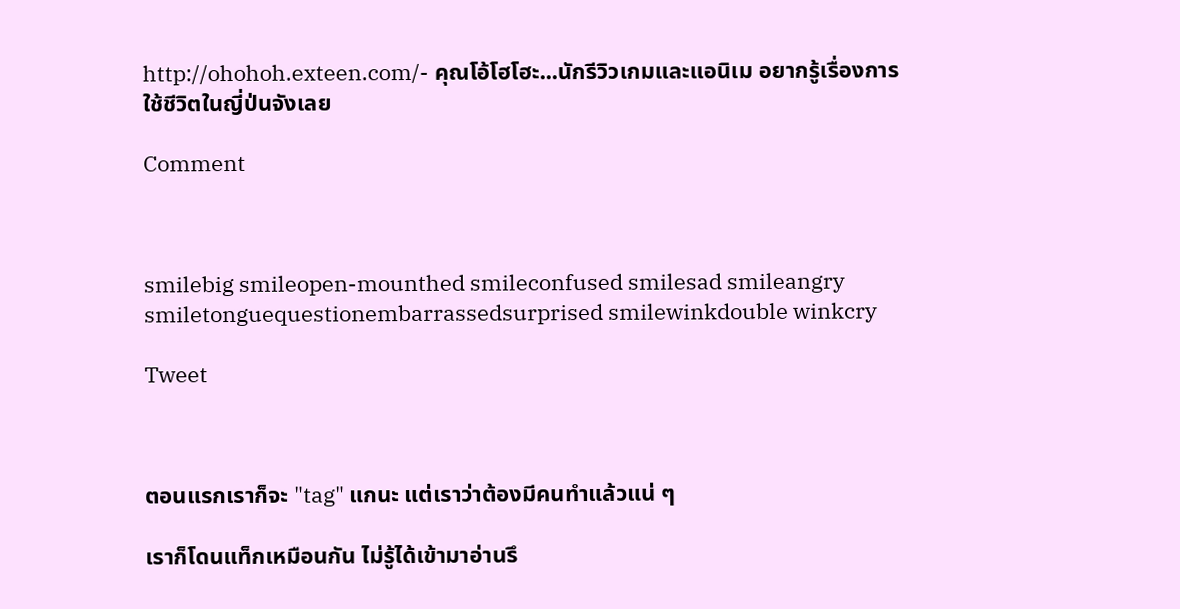http://ohohoh.exteen.com/- คุณโอ้โฮโฮะ...นักรีวิวเกมและแอนิเม อยากรู้เรื่องการใช้ชีวิตในญี่ป่นจังเลย

Comment



smilebig smileopen-mounthed smileconfused smilesad smileangry smiletonguequestionembarrassedsurprised smilewinkdouble winkcry

Tweet



ตอนแรกเราก็จะ "tag" แกนะ แต่เราว่าต้องมีคนทำแล้วแน่ ๆ

เราก็โดนแท็กเหมือนกัน ไม่รู้ได้เข้ามาอ่านรึ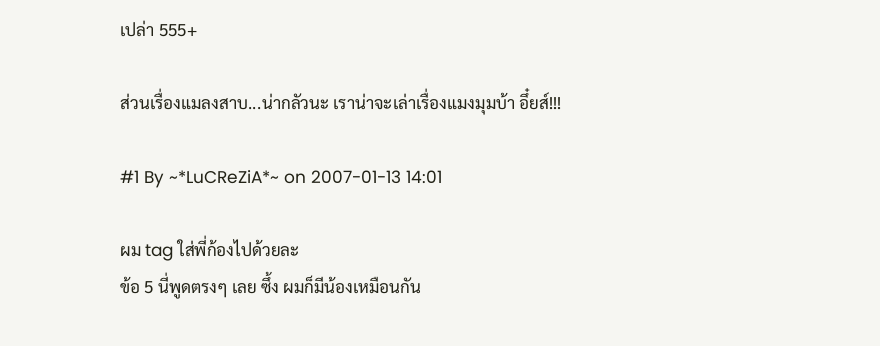เปล่า 555+

ส่วนเรื่องแมลงสาบ...น่ากลัวนะ เราน่าจะเล่าเรื่องแมงมุมบ้า อึ๋ยส์!!!

#1 By ~*LuCReZiA*~ on 2007-01-13 14:01

ผม tag ใส่พี่ก้องไปด้วยละ
ข้อ 5 นี่พูดตรงๆ เลย ซึ้ง ผมก็มีน้องเหมือนกัน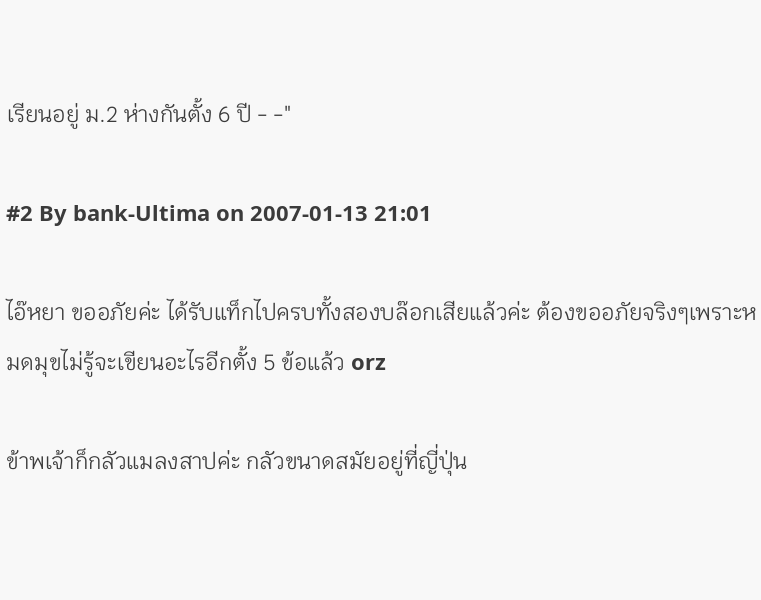เรียนอยู่ ม.2 ห่างกันตั้ง 6 ปี - -"

#2 By bank-Ultima on 2007-01-13 21:01

ไอ๊หยา ขออภัยค่ะ ได้รับแท็กไปครบทั้งสองบล๊อกเสียแล้วค่ะ ต้องขออภัยจริงๆเพราะหมดมุขไม่รู้จะเขียนอะไรอีกตั้ง 5 ข้อแล้ว orz

ข้าพเจ้าก็กลัวแมลงสาปค่ะ กลัวขนาดสมัยอยู่ที่ญี่ปุ่น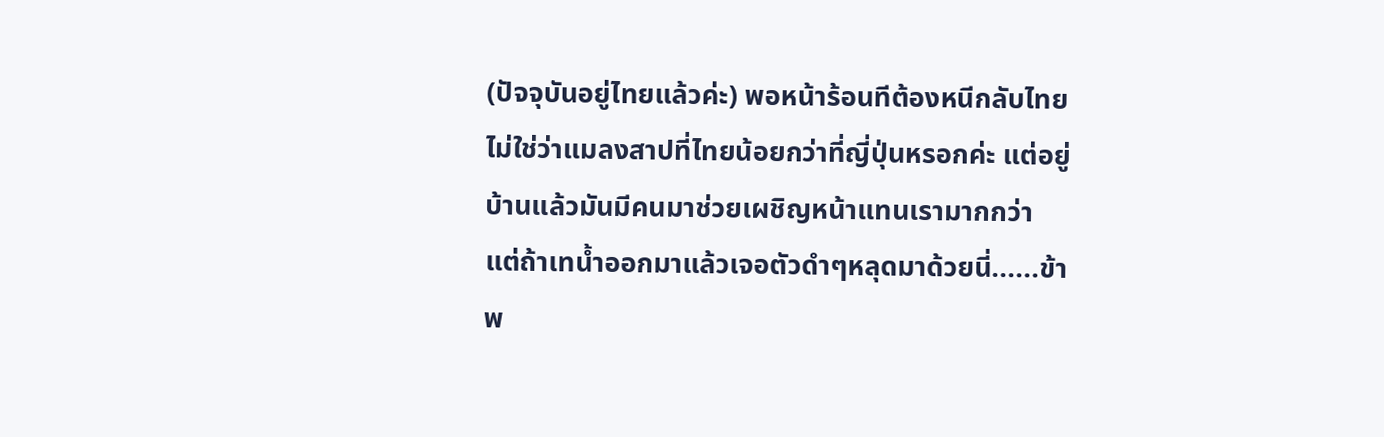(ปัจจุบันอยู่ไทยแล้วค่ะ) พอหน้าร้อนทีต้องหนีกลับไทย ไม่ใช่ว่าแมลงสาปที่ไทยน้อยกว่าที่ญี่ปุ่นหรอกค่ะ แต่อยู่บ้านแล้วมันมีคนมาช่วยเผชิญหน้าแทนเรามากกว่า
แต่ถ้าเทน้ำออกมาแล้วเจอตัวดำๆหลุดมาด้วยนี่......ข้าพ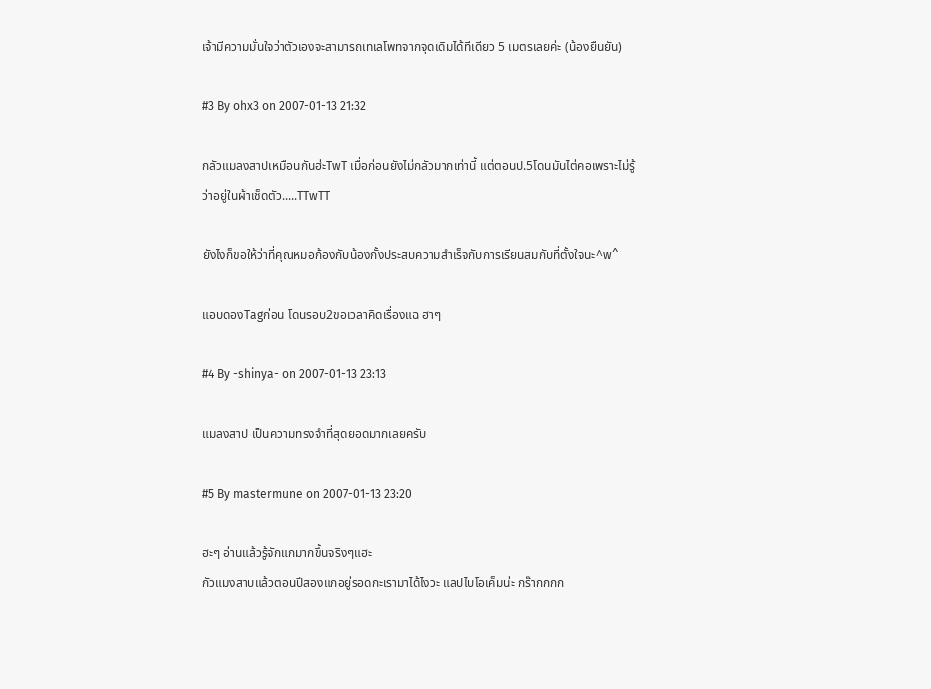เจ้ามีความมั่นใจว่าตัวเองจะสามารถเทเลโพทจากจุดเดิมได้ทีเดียว 5 เมตรเลยค่ะ (น้องยืนยัน)

#3 By ohx3 on 2007-01-13 21:32

กลัวแมลงสาปเหมือนกันฮ่ะTwT เมื่อก่อนยังไม่กลัวมากเท่านี้ แต่ตอนป.5โดนมันไต่คอเพราะไม่รู้ว่าอยู่ในผ้าเช็ดตัว.....TTwTT

ยังไงก็ขอให้ว่าที่คุณหมอก้องกับน้องกั้งประสบความสำเร็จกับการเรียนสมกับที่ตั้งใจนะ^w^

แอบดองTagก่อน โดนรอบ2ขอเวลาคิดเรื่องแฉ ฮาๆ

#4 By -shinya- on 2007-01-13 23:13

แมลงสาป เป็นความทรงจำที่สุดยอดมากเลยครับ

#5 By mastermune on 2007-01-13 23:20

ฮะๆ อ่านแล้วรู้จักแกมากขึ้นจริงๆแฮะ
กัวแมงสาบแล้วตอนปีสองแกอยู่รอดกะเรามาได้ไงวะ แลปไบโอเค็มน่ะ กร๊ากกกก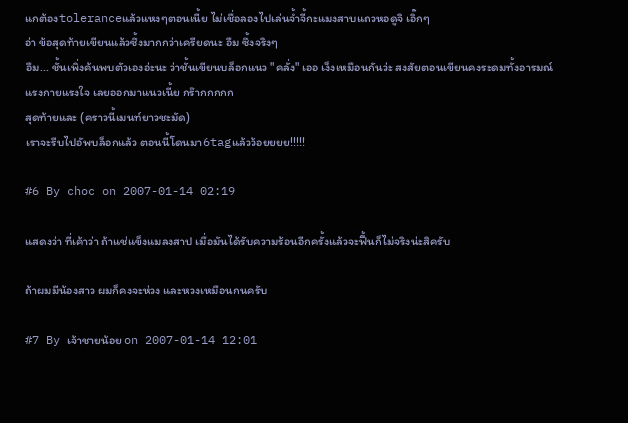แกต้องtoleranceแล้วแหงๆตอนเนี้ย ไม่เชื่อลองไปเล่นจ้ำจี้กะแมงสาบแถวหอดูจิ เอิ๊กๆ
อ่า ข้อสุดท้ายเขียนแล้วซึ้งมากกว่าเครียดนะ อืม ซึ้งจริงๆ
อืม... ชั้นเพิ่งค้นพบตัวเองอ่ะนะ ว่าชั้นเขียนบล็อกแนว "คลั่ง" เออ เง็งเหมือนกันว่ะ สงสัยตอนเขียนคงระดมทั้งอารมณ์แรงกายแรงใจ เลยออกมาแนวเนี้ย กร๊ากกกกก
สุดท้ายและ (คราวนี้เมนท์ยาวชะมัด)
เราจะรีบไปอัพบล็อกแล้ว ตอนนี้โดนมา6tagแล้วว้อยยยย!!!!!

#6 By choc on 2007-01-14 02:19

แสดงว่า ที่เค้าว่า ถ้าแช่แข็งแมลงสาป เมื่อมันได้รับความร้อนอีกครั้งแล้วจะฟื้นก็ไม่จริงน่ะสิครับ

ถ้าผมมีน้องสาว ผมก็คงจะห่วง และหวงเหมือนกนครับ

#7 By เจ้าชายน้อย on 2007-01-14 12:01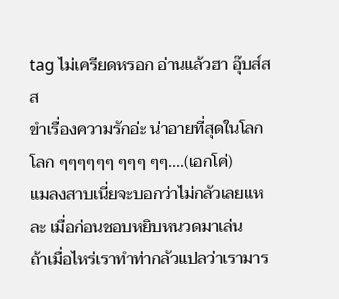tag ไม่เครียดหรอก อ่านแล้วฮา อุ๊บส์สส
ขำเรื่องความรักอ่ะ น่าอายที่สุดในโลกโลก ๆๆๆๆๆๆ ๆๆๆ ๆๆ....(เอกโค่)
แมลงสาบเนี่ยจะบอกว่าไม่กลัวเลยแหละ เมื่อก่อนชอบหยิบหนวดมาเล่น
ถ้าเมื่อไหร่เราทำท่ากลัวแปลว่าเรามาร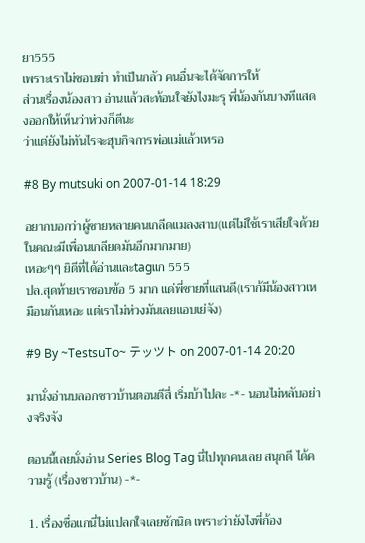ยา555
เพราะเราไม่ชอบฆ่า ทำเป็นกลัว คนอื่นจะได้จัดการให้
ส่วนเรื่องน้องสาว อ่านแล้วสะท้อนใจยังไงมะรุ พี่น้องกันบางทีแสดงออกให้เห็นว่าห่วงก็ดีนะ
ว่าแต่ยังไม่ทันไรจะฮุบกิจการพ่อแม่แล้วเหรอ

#8 By mutsuki on 2007-01-14 18:29

อยากบอกว่าผู้ชายหลายคนเกลีดแมลงสาบ(แต่ไม่ใช้เราเสียใจด้วย ในคณะมีเพื่อนเกลียดมันอีกมากมาย)
เหอะๆๆ ยิดีที่ได้อ่านและtagแก 555
ปล.สุดท้ายเราชอบข้อ 5 มาก แด่พี่ชายที่แสนดี(เราก้มีน้องสาวเหมือนกันเหอะ แต่เราไม่ห่วงมันเลยแอบเย่จัง)

#9 By ~TestsuTo~ テッツト on 2007-01-14 20:20

มานั่งอ่านบลอกชาวบ้านตอนตีสี่ เริ่มบ้าไปละ -*- นอนไม่หลับอย่างจริงจัง

ตอนนี้เลยนั่งอ่าน Series Blog Tag นี่ไปทุกคนเลย สนุกดี ได้ความรู้ (เรื่องชาวบ้าน) -*-

1. เรื่องชื่อแกนี่ไม่แปลกใจเลยซักนิด เพราะว่ายังไงพี่ก้อง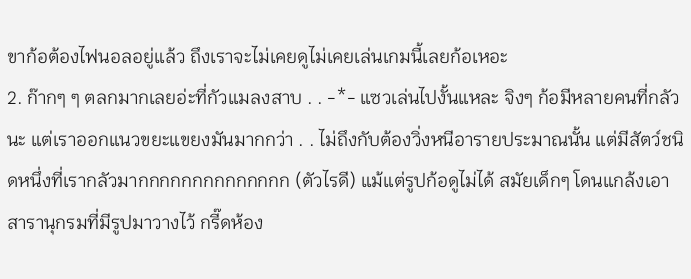ขาก้อต้องไฟนอลอยู่แล้ว ถึงเราจะไม่เคยดูไม่เคยเล่นเกมนี้เลยก้อเหอะ
2. ก๊ากๆ ๆ ตลกมากเลยอ่ะที่กัวแมลงสาบ . . -*- แซวเล่นไปงั้นแหละ จิงๆ ก้อมีหลายคนที่กลัวนะ แต่เราออกแนวขยะแขยงมันมากกว่า . . ไม่ถึงกับต้องวิ่งหนีอารายประมาณนั้น แต่มีสัตว์ชนิดหนึ่งที่เรากลัวมากกกกกกกกกกกกกก (ตัวไรดี) แม้แต่รูปก้อดูไม่ได้ สมัยเด็กๆ โดนแกล้งเอาสารานุกรมที่มีรูปมาวางไว้ กรี๊ดห้อง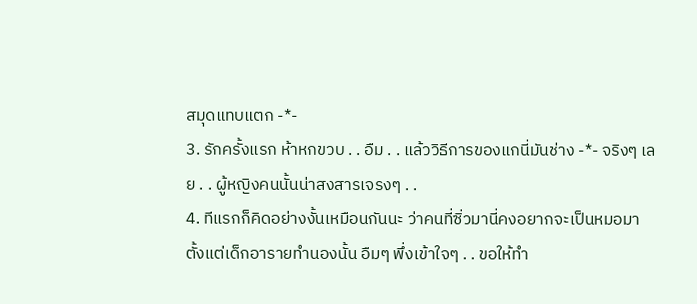สมุดแทบแตก -*-
3. รักครั้งแรก ห้าหกขวบ . . อืม . . แล้ววิธีการของแกนี่มันช่าง -*- จริงๆ เลย . . ผู้หญิงคนนั้นน่าสงสารเจรงๆ . .
4. ทีแรกก็คิดอย่างงั้นเหมือนกันนะ ว่าคนที่ซิ่วมานี่คงอยากจะเป็นหมอมาตั้งแต่เด็กอารายทำนองนั้น อืมๆ พึ่งเข้าใจๆ . . ขอให้ทำ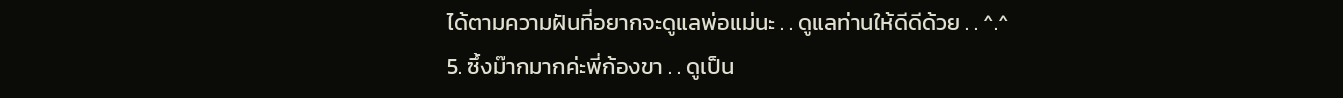ได้ตามความฝันที่อยากจะดูแลพ่อแม่นะ . . ดูแลท่านให้ดีดีด้วย . . ^.^
5. ซึ้งม๊ากมากค่ะพี่ก้องขา . . ดูเป็น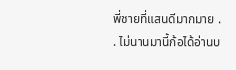พี่ชายที่แสนดีมากมาย . . ไม่นานมานี้ก้อได้อ่านบ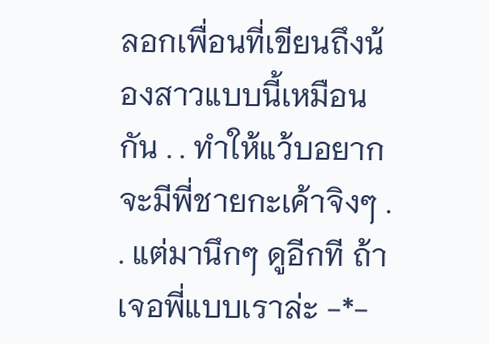ลอกเพื่อนที่เขียนถึงน้องสาวแบบนี้เหมือนกัน . . ทำให้แว้บอยากจะมีพี่ชายกะเค้าจิงๆ . . แต่มานึกๆ ดูอีกที ถ้าเจอพี่แบบเราล่ะ -*-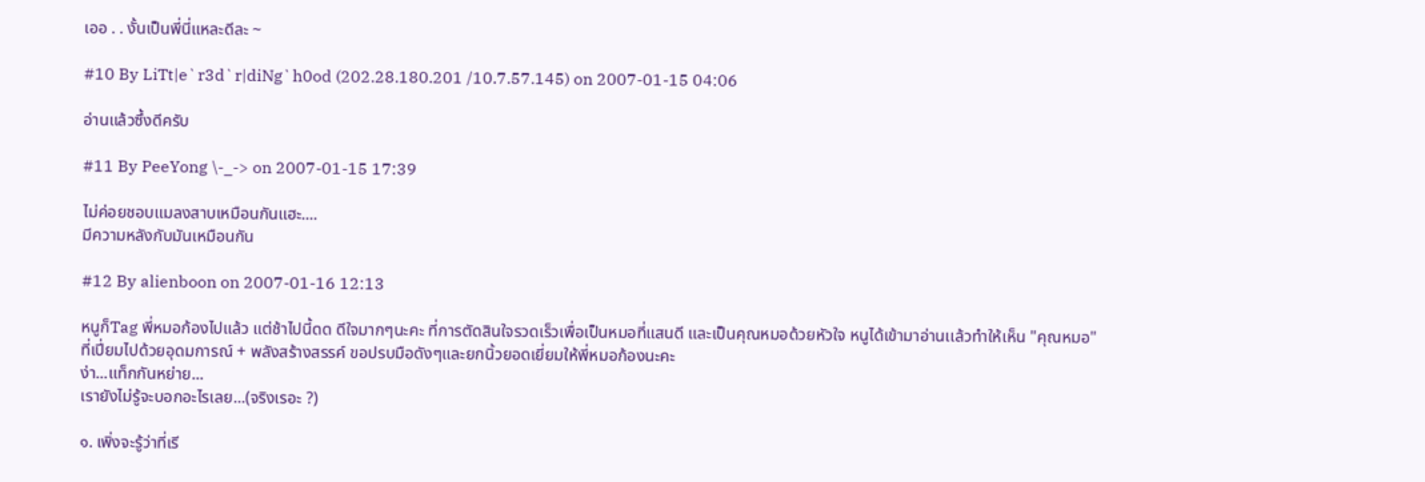เออ . . งั้นเป็นพี่นี่แหละดีละ ~

#10 By LiTt|e`r3d`r|diNg`h0od (202.28.180.201 /10.7.57.145) on 2007-01-15 04:06

อ่านแล้วซึ้งดีครับ

#11 By PeeYong \-_-> on 2007-01-15 17:39

ไม่ค่อยชอบแมลงสาบเหมือนกันแฮะ....
มีความหลังกับมันเหมือนกัน

#12 By alienboon on 2007-01-16 12:13

หนูก็Tag พี่หมอก้องไปแล้ว แต่ช้าไปนี้ดด ดีใจมากๆนะคะ ที่การตัดสินใจรวดเร็วเพื่อเป็นหมอที่แสนดี และเป็นคุณหมอด้วยหัวใจ หนูได้เข้ามาอ่านเเล้วทำให้เห็น "คุณหมอ"ที่เปี่ยมไปด้วยอุดมการณ์ + พลังสร้างสรรค์ ขอปรบมือดังๆและยกนิ้วยอดเยี่ยมให้พี่หมอก้องนะคะ
ง่า...แท็กกันหย่าย...
เรายังไม่รู้จะบอกอะไรเลย...(จริงเรอะ ?)

๑. เพิ่งจะรู้ว่าที่เรี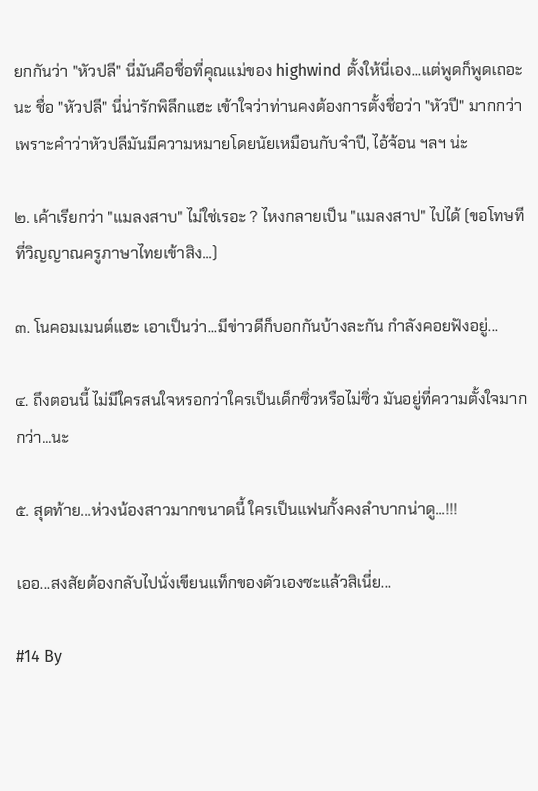ยกกันว่า "หัวปลี" นี่มันคือชื่อที่คุณแม่ของ highwind ตั้งให้นี่เอง...แต่พูดก็พูดเถอะนะ ชื่อ "หัวปลี" นี่น่ารักพิลึกแฮะ เข้าใจว่าท่านคงต้องการตั้งชื่อว่า "หัวปี" มากกว่า เพราะคำว่าหัวปลีมันมีความหมายโดยนัยเหมือนกับจำปี, ไอ้จ้อน ฯลฯ น่ะ

๒. เค้าเรียกว่า "แมลงสาบ" ไม่ใช่เรอะ ? ไหงกลายเป็น "แมลงสาป" ไปได้ (ขอโทษทีที่วิญญาณครูภาษาไทยเข้าสิง...)

๓. โนคอมเมนต์แฮะ เอาเป็นว่า...มีข่าวดีก็บอกกันบ้างละกัน กำลังคอยฟังอยู่...

๔. ถึงตอนนี้ ไม่มีใครสนใจหรอกว่าใครเป็นเด็กซิ่วหรือไม่ซิ่ว มันอยู่ที่ความตั้งใจมากกว่า...นะ

๕. สุดท้าย...ห่วงน้องสาวมากขนาดนี้ ใครเป็นแฟนกั้งคงลำบากน่าดู...!!!

เออ...สงสัยต้องกลับไปนั่งเขียนแท็กของตัวเองซะแล้วสิเนี่ย...

#14 By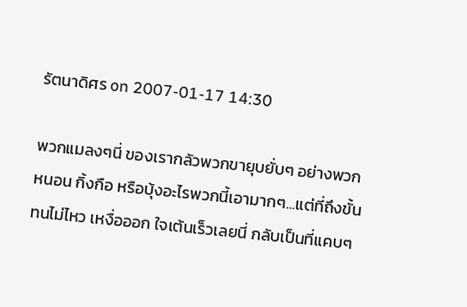รัตนาดิศร on 2007-01-17 14:30

พวกแมลงๆนี่ ของเรากลัวพวกขายุบยั่บๆ อย่างพวกหนอน กิ้งกือ หรือบุ้งอะไรพวกนี้เอามากๆ...แต่ที่ถึงขั้นทนไม่ไหว เหงื่อออก ใจเต้นเร็วเลยนี่ กลับเป็นที่แคบๆ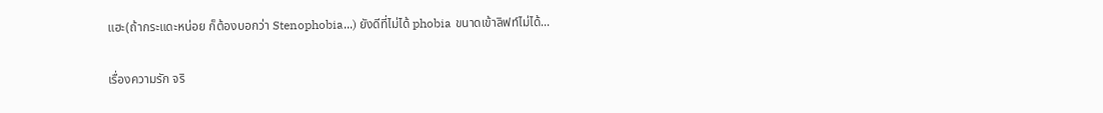แฮะ(ถ้ากระแดะหน่อย ก็ต้องบอกว่า Stenophobia...) ยังดีที่ไม่ได้ phobia ขนาดเข้าลิฟท์ไม่ได้...

เรื่องความรัก จริ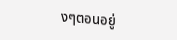งๆตอนอยู่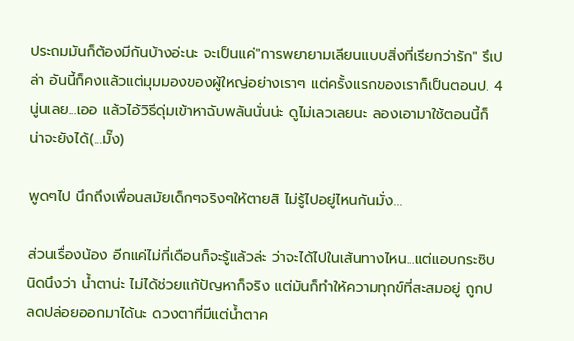ประถมมันก็ต้องมีกันบ้างอ่ะนะ จะเป็นแค่"การพยายามเลียนแบบสิ่งที่เรียกว่ารัก" รึเปล่า อันนี้ก็คงแล้วแต่มุมมองของผู้ใหญ่อย่างเราๆ แต่ครั้งแรกของเราก็เป็นตอนป. 4 นู่นเลย...เออ แล้วไอ้วิธีดุ่มเข้าหาฉับพลันนั่นน่ะ ดูไม่เลวเลยนะ ลองเอามาใช้ตอนนี้ก็น่าจะยังได้(...มั๊ง)

พูดๆไป นึกถึงเพื่อนสมัยเด็กๆจริงๆให้ตายสิ ไม่รู้ไปอยู่ไหนกันมั่ง...

ส่วนเรื่องน้อง อีกแค่ไม่กี่เดือนก็จะรู้แล้วล่ะ ว่าจะได้ไปในเส้นทางไหน...แต่แอบกระซิบนิดนึงว่า น้ำตาน่ะ ไม่ได้ช่วยแก้ปัญหาก็จริง แต่มันก็ทำให้ความทุกข์ที่สะสมอยู่ ถูกปลดปล่อยออกมาได้นะ ดวงตาที่มีแต่น้ำตาค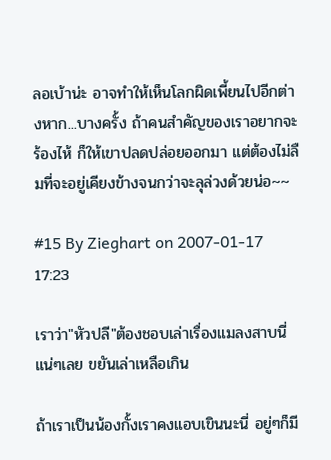ลอเบ้าน่ะ อาจทำให้เห็นโลกผิดเพี้ยนไปอีกต่างหาก...บางครั้ง ถ้าคนสำคัญของเราอยากจะร้องไห้ ก็ให้เขาปลดปล่อยออกมา แต่ต้องไม่ลืมที่จะอยู่เคียงข้างจนกว่าจะลุล่วงด้วยน่อ~~

#15 By Zieghart on 2007-01-17 17:23

เราว่า"หัวปลี"ต้องชอบเล่าเรื่องแมลงสาบนี่แน่ๆเลย ขยันเล่าเหลือเกิน

ถ้าเราเป็นน้องกั้งเราคงแอบเขินนะนี่ อยู่ๆก็มี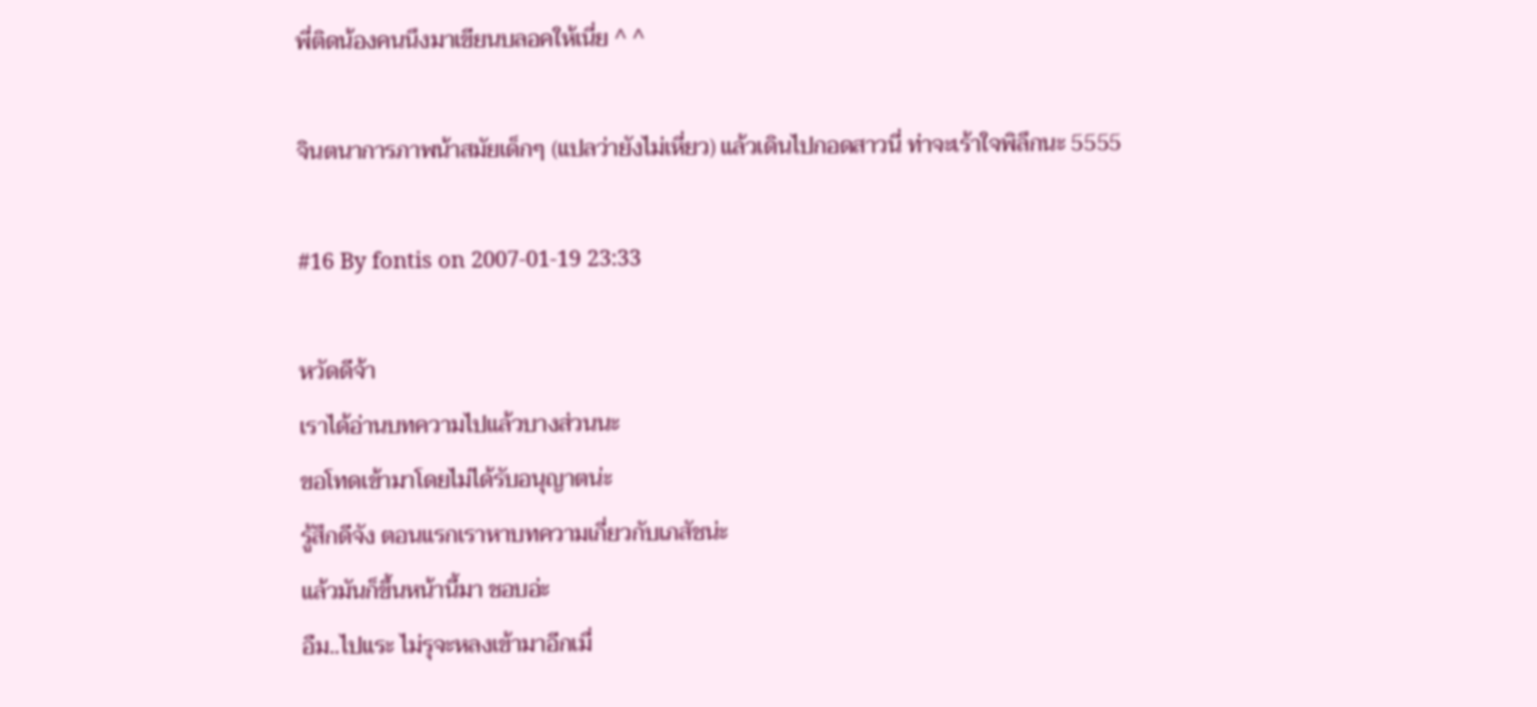พี่ติดน้องคนนึงมาเขียนบลอคให้เนี่ย ^ ^

จินตนาการภาพน้าสมัยเด็กๆ (แปลว่ายังไม่เหี่ยว) แล้วเดินไปกอดสาวนี่ ท่าจะเร้าใจพิลึกนะ 5555

#16 By fontis on 2007-01-19 23:33

หวัดดีจ้า
เราได้อ่านบทความไปแล้วบางส่วนนะ
ขอโทดเข้ามาโดยไม่ได้รับอนุญาตน่ะ
รู้สึกดีจัง ตอนแรกเราหาบทความเกี่ยวกับเภสัชน่ะ
แล้วมันก็ขึ้นหน้านี้มา ชอบอ่ะ
อืม..ไปแระ ไม่รุจะหลงเข้ามาอีกเมื่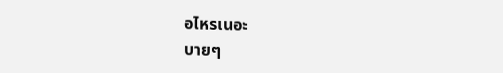อไหรเนอะ
บายๆ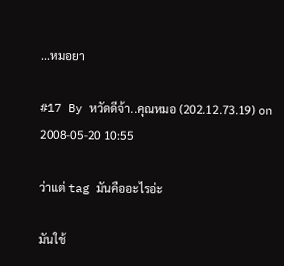...หมอยา

#17 By หวัดดีจ้า..คุณหมอ (202.12.73.19) on 2008-05-20 10:55

ว่าแต่ tag มันคืออะไรอ่ะ

มันใช้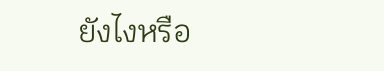ยังไงหรือ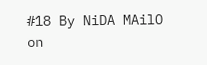#18 By NiDA MAilO on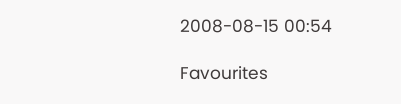2008-08-15 00:54

Favourites